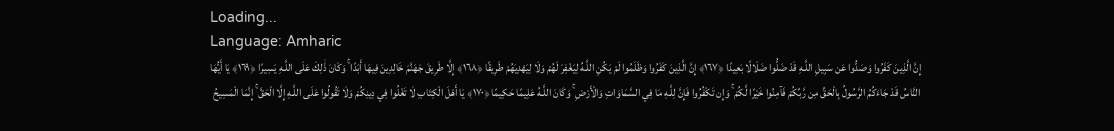Loading...
Language: Amharic
إِنَّ الَّذِينَ كَفَرُوا وَصَدُّوا عَن سَبِيلِ اللَّـهِ قَدْ ضَلُّوا ضَلَالًا بَعِيدًا ﴿١٦٧﴾ إِنَّ الَّذِينَ كَفَرُوا وَظَلَمُوا لَمْ يَكُنِ اللَّـهُ لِيَغْفِرَ لَهُمْ وَلَا لِيَهْدِيَهُمْ طَرِيقًا ﴿١٦٨﴾ إِلَّا طَرِيقَ جَهَنَّمَ خَالِدِينَ فِيهَا أَبَدًا ۚ وَكَانَ ذَٰلِكَ عَلَى اللَّـهِ يَسِيرًا ﴿١٦٩﴾ يَا أَيُّهَا النَّاسُ قَدْ جَاءَكُمُ الرَّسُولُ بِالْحَقِّ مِن رَّبِّكُمْ فَآمِنُوا خَيْرًا لَّكُمْ ۚ وَإِن تَكْفُرُوا فَإِنَّ لِلَّـهِ مَا فِي السَّمَاوَاتِ وَالْأَرْضِ ۚ وَكَانَ اللَّـهُ عَلِيمًا حَكِيمًا ﴿١٧٠﴾ يَا أَهْلَ الْكِتَابِ لَا تَغْلُوا فِي دِينِكُمْ وَلَا تَقُولُوا عَلَى اللَّـهِ إِلَّا الْحَقَّ ۚ إِنَّمَا الْمَسِيحُ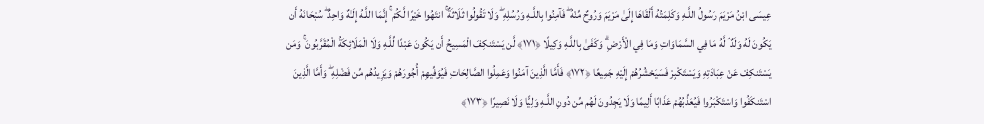عِيسَى ابْنُ مَرْيَمَ رَسُولُ اللَّـهِ وَكَلِمَتُهُ أَلْقَاهَا إِلَىٰ مَرْيَمَ وَرُوحٌ مِّنْهُ ۖ فَآمِنُوا بِاللَّـهِ وَرُسُلِهِ ۖ وَلَا تَقُولُوا ثَلَاثَةٌ ۚ انتَهُوا خَيْرًا لَّكُمْ ۚ إِنَّمَا اللَّـهُ إِلَـٰهٌ وَاحِدٌ ۖ سُبْحَانَهُ أَن يَكُونَ لَهُ وَلَدٌ ۘ لَّهُ مَا فِي السَّمَاوَاتِ وَمَا فِي الْأَرْضِ ۗ وَكَفَىٰ بِاللَّـهِ وَكِيلًا ﴿١٧١﴾ لَّن يَسْتَنكِفَ الْمَسِيحُ أَن يَكُونَ عَبْدًا لِّلَّـهِ وَلَا الْمَلَائِكَةُ الْمُقَرَّبُونَ ۚ وَمَن يَسْتَنكِفْ عَنْ عِبَادَتِهِ وَيَسْتَكْبِرْ فَسَيَحْشُرُهُمْ إِلَيْهِ جَمِيعًا ﴿١٧٢﴾ فَأَمَّا الَّذِينَ آمَنُوا وَعَمِلُوا الصَّالِحَاتِ فَيُوَفِّيهِمْ أُجُورَهُمْ وَيَزِيدُهُم مِّن فَضْلِهِ ۖ وَأَمَّا الَّذِينَ اسْتَنكَفُوا وَاسْتَكْبَرُوا فَيُعَذِّبُهُمْ عَذَابًا أَلِيمًا وَلَا يَجِدُونَ لَهُم مِّن دُونِ اللَّـهِ وَلِيًّا وَلَا نَصِيرًا ﴿١٧٣﴾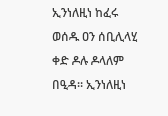ኢንነለዚነ ከፈሩ ወሰዱ ዐን ሰቢሊላሂ ቀድ ዶሉ ዶላለም በዒዳ። ኢንነለዚነ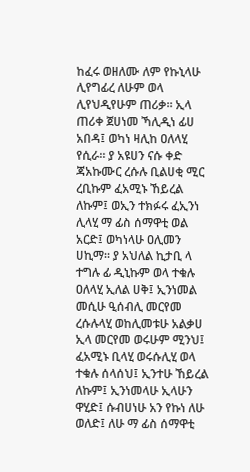ከፈሩ ወዘለሙ ለም የኩኒላሁ ሊየግፊረ ለሁም ወላ ሊየህዲየሁም ጠሪቃ። ኢላ ጠሪቀ ጀሀነመ ኻሊዲነ ፊሀ አበዳ፤ ወካነ ዛሊከ ዐለላሂ የሲራ። ያ አዩሀን ናሱ ቀድ ጃአኩሙር ረሱሉ ቢልሀቂ ሚር ረቢኩም ፈአሚኑ ኸይረል ለኩም፤ ወኢን ተክፉሩ ፈኢንነ ሊላሂ ማ ፊስ ሰማዋቲ ወል አርድ፤ ወካነላሁ ዐሊመን ሀኪማ። ያ አህለል ኪታቢ ላ ተግሉ ፊ ዲኒኩም ወላ ተቁሉ ዐለላሂ ኢለል ሀቅ፤ ኢንነመል መሲሁ ዒሰብሊ መርየመ ረሱሉላሂ ወከሊመቱሁ አልቃሀ ኢላ መርየመ ወሩሁም ሚንህ፤ ፈአሚኑ ቢላሂ ወሩሱሊሂ ወላ ተቁሉ ሰላሰህ፤ ኢንተሁ ኸይረል ለኩም፤ ኢንነመላሁ ኢላሁን ዋሂድ፤ ሱብሀነሁ አን የኩነ ለሁ ወለድ፤ ለሁ ማ ፊስ ሰማዋቲ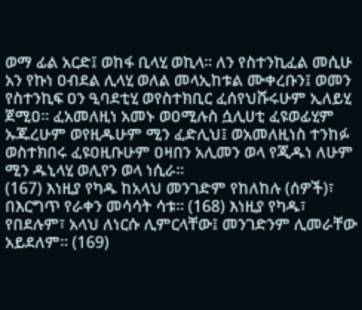ወማ ፊል አርድ፤ ወከፋ ቢላሂ ወኪላ። ለን የስተንኪፈል መሲሁ አን የኩነ ዐብደል ሊላሂ ወለል መላኢከቱል ሙቀረቡን፤ ወመን የስተንኪፍ ዐን ዒባደቲሂ ወየስተክቢር ፈሰየህሹሩሁም ኢለይሂ ጀሚዐ። ፈአመለዚነ አመኑ ወዐሚሉስ ሷሊሀቲ ፈዩወፊሂም ኡጁረሁም ወየዚዱሁም ሚን ፈድሊህ፤ ወአመለዚነስ ተንከፉ ወስተክበሩ ፈዩዐዚቡሁም ዐዛበን አሊመን ወላ የጂዱነ ለሁም ሚን ዱኒላሂ ወሊየን ወላ ነሲራ።
(167) እነዚያ የካዱ ከአላህ መንገድም የከለከሉ (ሰዎች)፣ በእርግጥ የራቀን መሳሳት ሳቱ። (168) እነዚያ የካዱ፣ የበደሉም፣ አላህ ለነርሱ ሊምርላቸው፤ መንገድንም ሊመራቸው አይደለም። (169)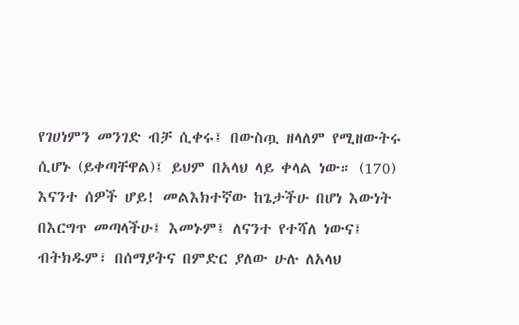የገሀነምን መንገድ ብቻ ሲቀሩ፤ በውስጧ ዘላለም የሚዘውትሩ ሲሆኑ (ይቀጣቸዋል)፤ ይህም በአላህ ላይ ቀላል ነው። (170) እናንተ ሰዎች ሆይ! መልእክተኛው ከጌታችሁ በሆነ እውነት በእርግጥ መጣላችሁ፤ እመኑም፤ ለናንተ የተሻለ ነውና፤ ብትክዱም፣ በሰማያትና በምድር ያለው ሁሉ ለአላህ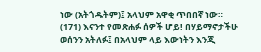ነው (አትጎዱትም)፤ አላህም አዋቂ ጥበበኛ ነው። (171) እናንተ የመጽሐፉ ሰዎች ሆይ! በሃይማኖታችሁ ወሰንን አትለፉ፤ በአላህም ላይ እውነትን እንጂ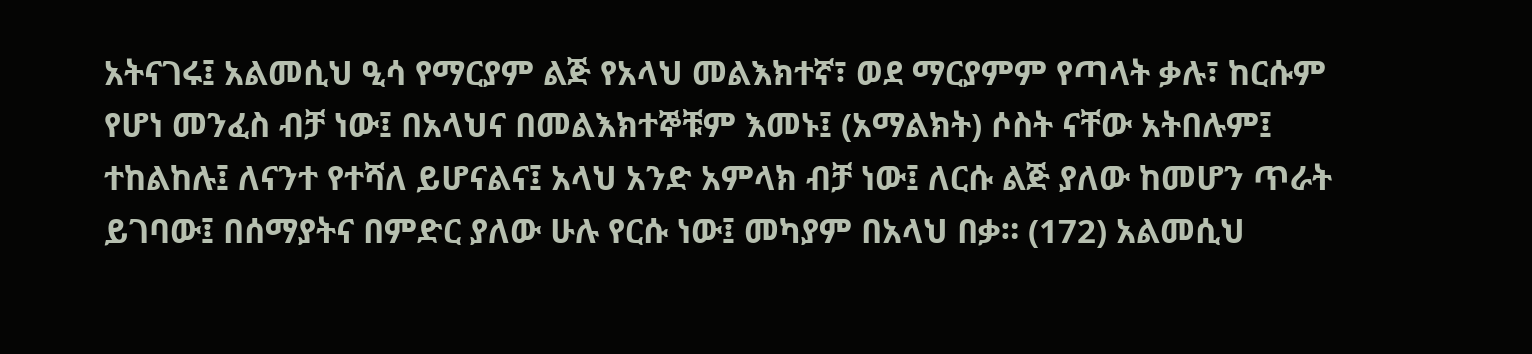አትናገሩ፤ አልመሲህ ዒሳ የማርያም ልጅ የአላህ መልእክተኛ፣ ወደ ማርያምም የጣላት ቃሉ፣ ከርሱም የሆነ መንፈስ ብቻ ነው፤ በአላህና በመልእክተኞቹም እመኑ፤ (አማልክት) ሶስት ናቸው አትበሉም፤ ተከልከሉ፤ ለናንተ የተሻለ ይሆናልና፤ አላህ አንድ አምላክ ብቻ ነው፤ ለርሱ ልጅ ያለው ከመሆን ጥራት ይገባው፤ በሰማያትና በምድር ያለው ሁሉ የርሱ ነው፤ መካያም በአላህ በቃ። (172) አልመሲህ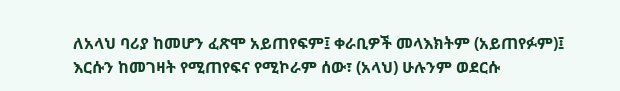ለአላህ ባሪያ ከመሆን ፈጽሞ አይጠየፍም፤ ቀራቢዎች መላእክትም (አይጠየፉም)፤ እርሱን ከመገዛት የሚጠየፍና የሚኮራም ሰው፣ (አላህ) ሁሉንም ወደርሱ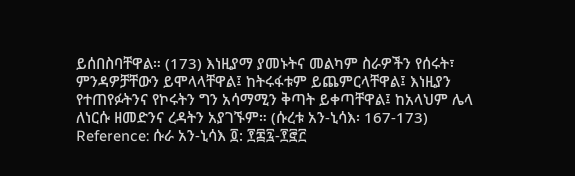ይሰበስባቸዋል። (173) እነዚያማ ያመኑትና መልካም ስራዎችን የሰሩት፣ ምንዳዎቻቸውን ይሞላላቸዋል፤ ከትሩፋቱም ይጨምርላቸዋል፤ እነዚያን የተጠየፉትንና የኮሩትን ግን አሳማሚን ቅጣት ይቀጣቸዋል፤ ከአላህም ሌላ ለነርሱ ዘመድንና ረዳትን አያገኙም። (ሱረቱ አን-ኒሳእ፡ 167-173)
Reference: ሱራ አን-ኒሳእ ፬: ፻፷፯-፻፸፫